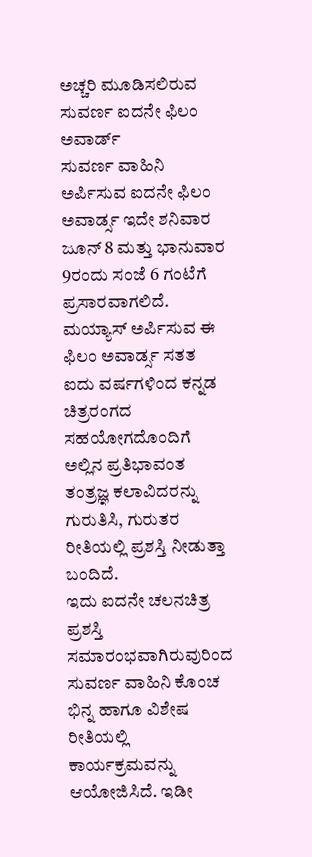ಅಚ್ಚರಿ ಮೂಡಿಸಲಿರುವ ಸುವರ್ಣ ಐದನೇ ಫಿಲಂ ಅವಾರ್ಡ್
ಸುವರ್ಣ ವಾಹಿನಿ ಅರ್ಪಿಸುವ ಐದನೇ ಫಿಲಂ ಅವಾರ್ಡ್ಸ ಇದೇ ಶನಿವಾರ ಜೂನ್ 8 ಮತ್ತು ಭಾನುವಾರ 9ರಂದು ಸಂಜೆ 6 ಗಂಟೆಗೆ ಪ್ರಸಾರವಾಗಲಿದೆ. ಮಯ್ಯಾಸ್ ಅರ್ಪಿಸುವ ಈ ಫಿಲಂ ಅವಾರ್ಡ್ಸ ಸತತ ಐದು ವರ್ಷಗಳಿಂದ ಕನ್ನಡ ಚಿತ್ರರಂಗದ ಸಹಯೋಗದೊಂದಿಗೆ ಅಲ್ಲಿನ ಪ್ರತಿಭಾವಂತ ತಂತ್ರಜ್ಞ ಕಲಾವಿದರನ್ನು ಗುರುತಿಸಿ, ಗುರುತರ ರೀತಿಯಲ್ಲಿ ಪ್ರಶಸ್ತಿ ನೀಡುತ್ತಾ ಬಂದಿದೆ.
ಇದು ಐದನೇ ಚಲನಚಿತ್ರ ಪ್ರಶಸ್ತಿ ಸಮಾರಂಭವಾಗಿರುವುರಿಂದ ಸುವರ್ಣ ವಾಹಿನಿ ಕೊಂಚ ಭಿನ್ನ ಹಾಗೂ ವಿಶೇಷ ರೀತಿಯಲ್ಲಿ ಕಾರ್ಯಕ್ರಮವನ್ನು ಆಯೋಜಿಸಿದೆ. ಇಡೀ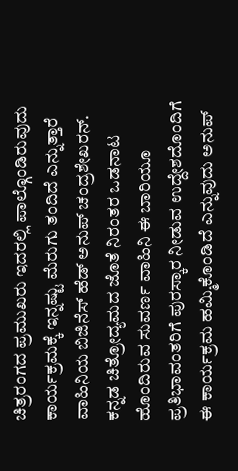ಚಿತ್ರರಂಗದ ಪ್ರಮುಖರು ಇದರಲ್ಲಿ ಪಾಲ್ಗೊಂಡಿರುವುದು ಕಾರ್ಯಕ್ರಮಕ್ಕೆ ಇನ್ನಷ್ಟು ಮೆರುಗು ತಂದಿದೆ ಎನ್ನುತ್ತಾರೆ ವಾಹಿನಿಯ ಬಿಜಿನೆಸ್ ಹೆಡ್ ಅನುಪ್ ಚಂದ್ರಶೇಖರನ್.
ಕನ್ನಡ ಚಿತ್ರೋದ್ಯಮದ ಜೊತೆ ನಿರಂತರ ಒಡನಾಟ ಹೊಂದಿರುವ ಸುವರ್ಣ ವಾಹಿನಿ ಈ ಬಾರಿಯೂ ಪ್ರತಿಭಾವಂತರಿಗೆ ಪುರಸ್ಕಾರ ನೀಡುವ ಉದ್ದೇಶದೊಂದಿಗೆ ಈ ಕಾರ್ಯಕ್ರಮ ಹಮ್ಮಿಕೊಂಡಿದೆ ಎನ್ನುವುದು ಅನುಪ್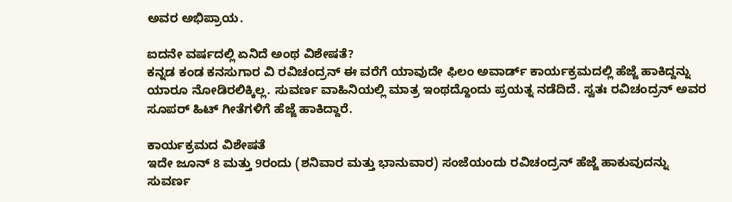ಅವರ ಅಭಿಪ್ರಾಯ.

ಐದನೇ ವರ್ಷದಲ್ಲಿ ಏನಿದೆ ಅಂಥ ವಿಶೇಷತೆ?
ಕನ್ನಡ ಕಂಡ ಕನಸುಗಾರ ವಿ ರವಿಚಂದ್ರನ್ ಈ ವರೆಗೆ ಯಾವುದೇ ಫಿಲಂ ಅವಾರ್ಡ್ ಕಾರ್ಯಕ್ರಮದಲ್ಲಿ ಹೆಜ್ಜೆ ಹಾಕಿದ್ದನ್ನು ಯಾರೂ ನೋಡಿರಲಿಕ್ಕಿಲ್ಲ. ಸುವರ್ಣ ವಾಹಿನಿಯಲ್ಲಿ ಮಾತ್ರ ಇಂಥದ್ದೊಂದು ಪ್ರಯತ್ನ ನಡೆದಿದೆ. ಸ್ವತಃ ರವಿಚಂದ್ರನ್ ಅವರ ಸೂಪರ್ ಹಿಟ್ ಗೀತೆಗಳಿಗೆ ಹೆಜ್ಜೆ ಹಾಕಿದ್ದಾರೆ.

ಕಾರ್ಯಕ್ರಮದ ವಿಶೇಷತೆ
ಇದೇ ಜೂನ್ 8 ಮತ್ತು 9ರಂದು (ಶನಿವಾರ ಮತ್ತು ಭಾನುವಾರ) ಸಂಜೆಯಂದು ರವಿಚಂದ್ರನ್ ಹೆಜ್ಜೆ ಹಾಕುವುದನ್ನು ಸುವರ್ಣ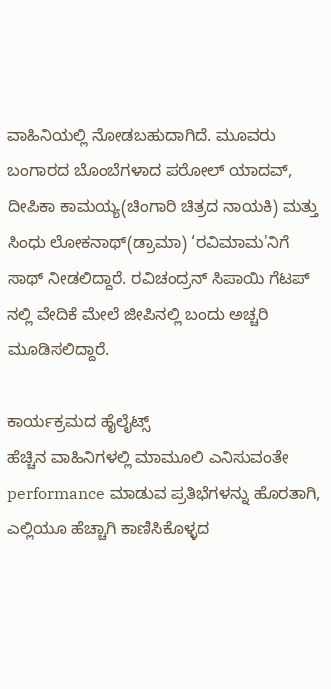ವಾಹಿನಿಯಲ್ಲಿ ನೋಡಬಹುದಾಗಿದೆ. ಮೂವರು ಬಂಗಾರದ ಬೊಂಬೆಗಳಾದ ಪರೋಲ್ ಯಾದವ್, ದೀಪಿಕಾ ಕಾಮಯ್ಯ(ಚಿಂಗಾರಿ ಚಿತ್ರದ ನಾಯಕಿ) ಮತ್ತು ಸಿಂಧು ಲೋಕನಾಥ್(ಡ್ರಾಮಾ) ‘ರವಿಮಾಮ'ನಿಗೆ ಸಾಥ್ ನೀಡಲಿದ್ದಾರೆ. ರವಿಚಂದ್ರನ್ ಸಿಪಾಯಿ ಗೆಟಪ್ ನಲ್ಲಿ ವೇದಿಕೆ ಮೇಲೆ ಜೀಪಿನಲ್ಲಿ ಬಂದು ಅಚ್ಚರಿ ಮೂಡಿಸಲಿದ್ದಾರೆ.

ಕಾರ್ಯಕ್ರಮದ ಹೈಲೈಟ್ಸ್
ಹೆಚ್ಚಿನ ವಾಹಿನಿಗಳಲ್ಲಿ ಮಾಮೂಲಿ ಎನಿಸುವಂತೇ performance ಮಾಡುವ ಪ್ರತಿಭೆಗಳನ್ನು ಹೊರತಾಗಿ, ಎಲ್ಲಿಯೂ ಹೆಚ್ಚಾಗಿ ಕಾಣಿಸಿಕೊಳ್ಳದ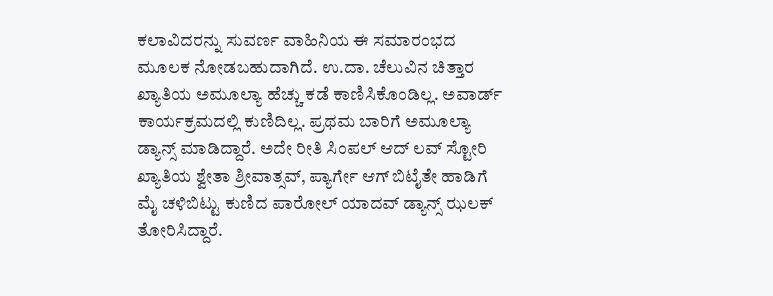ಕಲಾವಿದರನ್ನು ಸುವರ್ಣ ವಾಹಿನಿಯ ಈ ಸಮಾರಂಭದ ಮೂಲಕ ನೋಡಬಹುದಾಗಿದೆ. ಉ.ದಾ. ಚೆಲುವಿನ ಚಿತ್ತಾರ ಖ್ಯಾತಿಯ ಅಮೂಲ್ಯಾ ಹೆಚ್ಚು ಕಡೆ ಕಾಣಿಸಿಕೊಂಡಿಲ್ಲ. ಅವಾರ್ಡ್ ಕಾರ್ಯಕ್ರಮದಲ್ಲಿ ಕುಣಿದಿಲ್ಲ. ಪ್ರಥಮ ಬಾರಿಗೆ ಅಮೂಲ್ಯಾ ಡ್ಯಾನ್ಸ್ ಮಾಡಿದ್ದಾರೆ. ಅದೇ ರೀತಿ ಸಿಂಪಲ್ ಆದ್ ಲವ್ ಸ್ಟೋರಿ ಖ್ಯಾತಿಯ ಶ್ವೇತಾ ಶ್ರೀವಾತ್ಸವ್, ಪ್ಯಾರ್ಗೇ ಆಗ್ ಬಿಟೈತೇ ಹಾಡಿಗೆ ಮೈ ಚಳಿಬಿಟ್ಟು ಕುಣಿದ ಪಾರೋಲ್ ಯಾದವ್ ಡ್ಯಾನ್ಸ್ ಝಲಕ್ ತೋರಿಸಿದ್ದಾರೆ.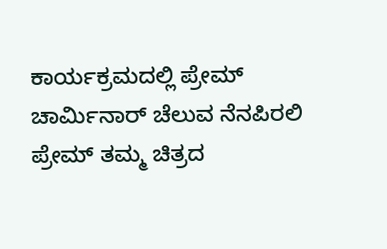ಕಾರ್ಯಕ್ರಮದಲ್ಲಿ ಪ್ರೇಮ್
ಚಾರ್ಮಿನಾರ್ ಚೆಲುವ ನೆನಪಿರಲಿ ಪ್ರೇಮ್ ತಮ್ಮ ಚಿತ್ರದ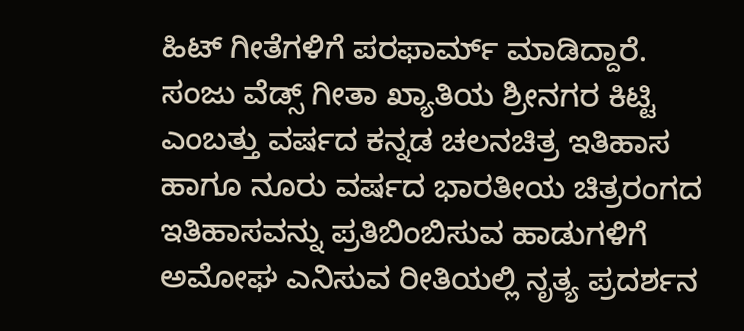ಹಿಟ್ ಗೀತೆಗಳಿಗೆ ಪರಫಾರ್ಮ್ ಮಾಡಿದ್ದಾರೆ. ಸಂಜು ವೆಡ್ಸ್ ಗೀತಾ ಖ್ಯಾತಿಯ ಶ್ರೀನಗರ ಕಿಟ್ಟಿ ಎಂಬತ್ತು ವರ್ಷದ ಕನ್ನಡ ಚಲನಚಿತ್ರ ಇತಿಹಾಸ ಹಾಗೂ ನೂರು ವರ್ಷದ ಭಾರತೀಯ ಚಿತ್ರರಂಗದ ಇತಿಹಾಸವನ್ನು ಪ್ರತಿಬಿಂಬಿಸುವ ಹಾಡುಗಳಿಗೆ ಅಮೋಘ ಎನಿಸುವ ರೀತಿಯಲ್ಲಿ ನೃತ್ಯ ಪ್ರದರ್ಶನ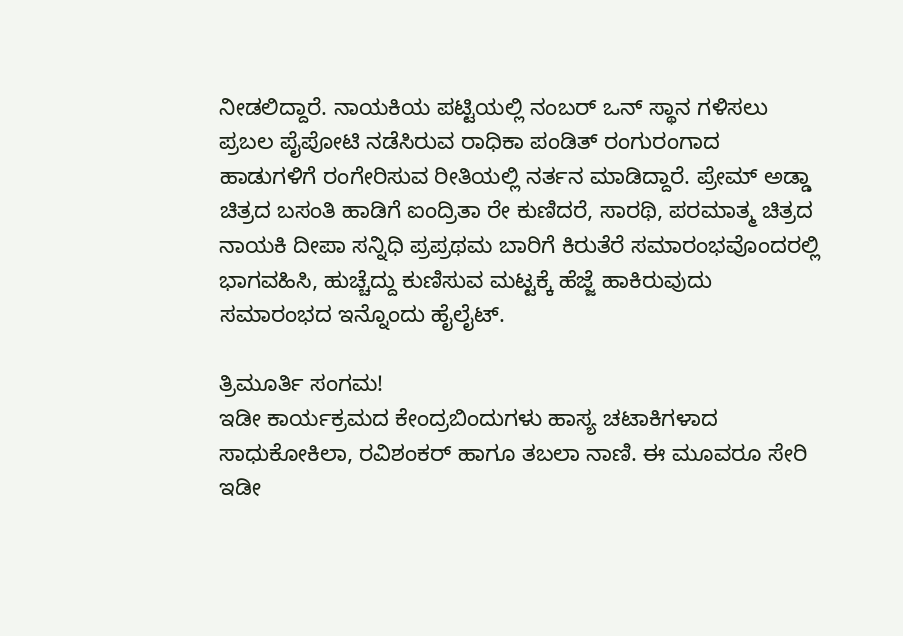ನೀಡಲಿದ್ದಾರೆ. ನಾಯಕಿಯ ಪಟ್ಟಿಯಲ್ಲಿ ನಂಬರ್ ಒನ್ ಸ್ಥಾನ ಗಳಿಸಲು ಪ್ರಬಲ ಪೈಪೋಟಿ ನಡೆಸಿರುವ ರಾಧಿಕಾ ಪಂಡಿತ್ ರಂಗುರಂಗಾದ ಹಾಡುಗಳಿಗೆ ರಂಗೇರಿಸುವ ರೀತಿಯಲ್ಲಿ ನರ್ತನ ಮಾಡಿದ್ದಾರೆ. ಪ್ರೇಮ್ ಅಡ್ಡಾ ಚಿತ್ರದ ಬಸಂತಿ ಹಾಡಿಗೆ ಐಂದ್ರಿತಾ ರೇ ಕುಣಿದರೆ, ಸಾರಥಿ, ಪರಮಾತ್ಮ ಚಿತ್ರದ ನಾಯಕಿ ದೀಪಾ ಸನ್ನಿಧಿ ಪ್ರಪ್ರಥಮ ಬಾರಿಗೆ ಕಿರುತೆರೆ ಸಮಾರಂಭವೊಂದರಲ್ಲಿ ಭಾಗವಹಿಸಿ, ಹುಚ್ಚೆದ್ದು ಕುಣಿಸುವ ಮಟ್ಟಕ್ಕೆ ಹೆಜ್ಜೆ ಹಾಕಿರುವುದು ಸಮಾರಂಭದ ಇನ್ನೊಂದು ಹೈಲೈಟ್.

ತ್ರಿಮೂರ್ತಿ ಸಂಗಮ!
ಇಡೀ ಕಾರ್ಯಕ್ರಮದ ಕೇಂದ್ರಬಿಂದುಗಳು ಹಾಸ್ಯ ಚಟಾಕಿಗಳಾದ ಸಾಧುಕೋಕಿಲಾ, ರವಿಶಂಕರ್ ಹಾಗೂ ತಬಲಾ ನಾಣಿ. ಈ ಮೂವರೂ ಸೇರಿ ಇಡೀ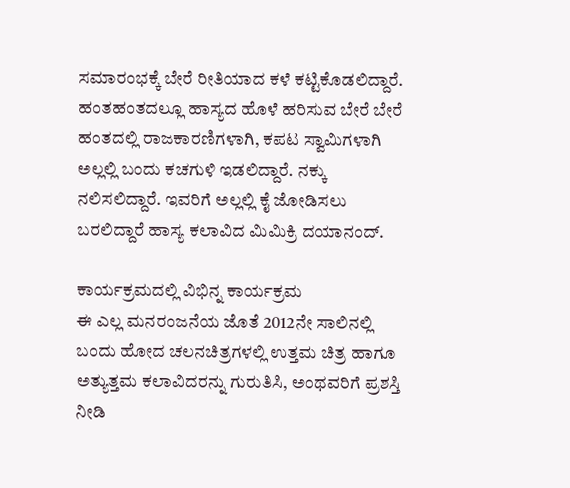ಸಮಾರಂಭಕ್ಕೆ ಬೇರೆ ರೀತಿಯಾದ ಕಳೆ ಕಟ್ಟಿಕೊಡಲಿದ್ದಾರೆ. ಹಂತಹಂತದಲ್ಲೂ ಹಾಸ್ಯದ ಹೊಳೆ ಹರಿಸುವ ಬೇರೆ ಬೇರೆ ಹಂತದಲ್ಲಿ ರಾಜಕಾರಣಿಗಳಾಗಿ, ಕಪಟ ಸ್ವಾಮಿಗಳಾಗಿ ಅಲ್ಲಲ್ಲಿ ಬಂದು ಕಚಗುಳಿ ಇಡಲಿದ್ದಾರೆ. ನಕ್ಕು ನಲಿಸಲಿದ್ದಾರೆ. ಇವರಿಗೆ ಅಲ್ಲಲ್ಲಿ ಕೈ ಜೋಡಿಸಲು ಬರಲಿದ್ದಾರೆ ಹಾಸ್ಯ ಕಲಾವಿದ ಮಿಮಿಕ್ರಿ ದಯಾನಂದ್.

ಕಾರ್ಯಕ್ರಮದಲ್ಲಿ ವಿಭಿನ್ನ ಕಾರ್ಯಕ್ರಮ
ಈ ಎಲ್ಲ ಮನರಂಜನೆಯ ಜೊತೆ 2012ನೇ ಸಾಲಿನಲ್ಲಿ ಬಂದು ಹೋದ ಚಲನಚಿತ್ರಗಳಲ್ಲಿ ಉತ್ತಮ ಚಿತ್ರ ಹಾಗೂ ಅತ್ಯುತ್ತಮ ಕಲಾವಿದರನ್ನು ಗುರುತಿಸಿ, ಅಂಥವರಿಗೆ ಪ್ರಶಸ್ತಿ ನೀಡಿ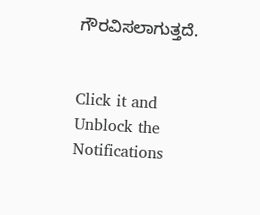ಗೌರವಿಸಲಾಗುತ್ತದೆ.


Click it and Unblock the Notifications